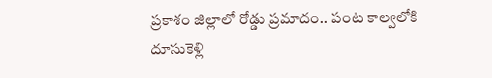ప్రకాశం జిల్లాలో రోడ్డు ప్రమాదం.. పంట కాల్వలోకి దూసుకెళ్లి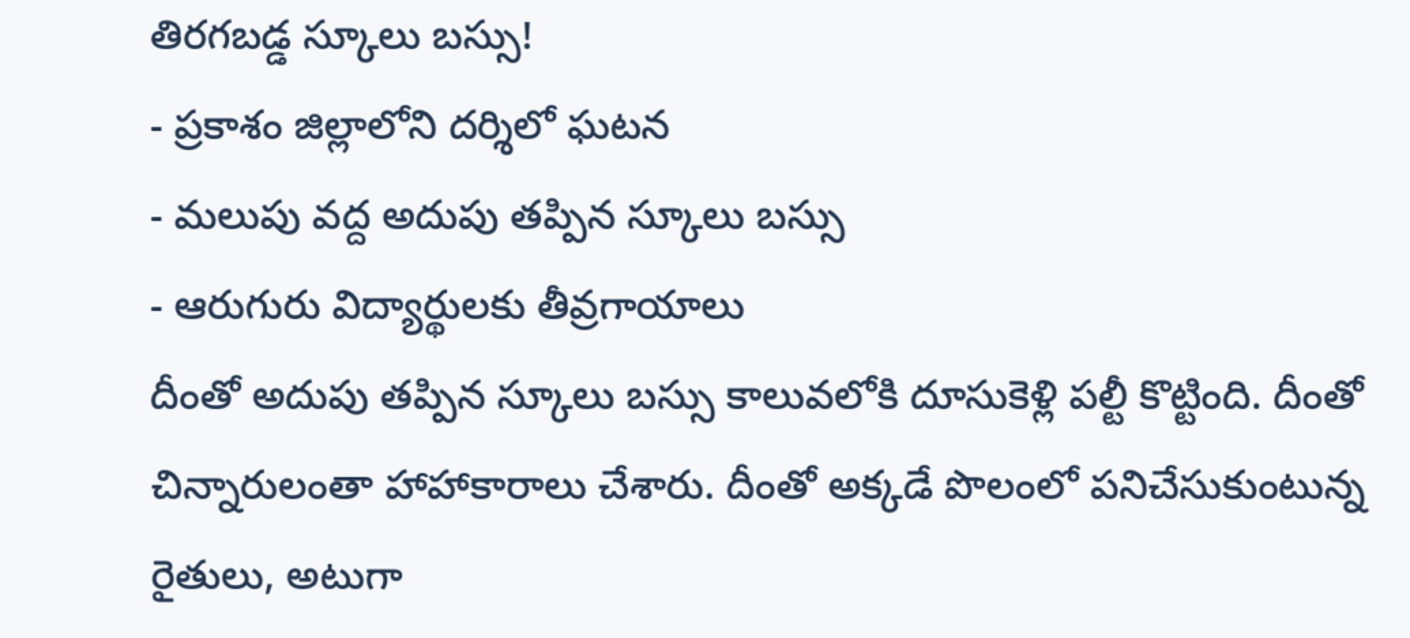తిరగబడ్డ స్కూలు బస్సు!
- ప్రకాశం జిల్లాలోని దర్శిలో ఘటన
- మలుపు వద్ద అదుపు తప్పిన స్కూలు బస్సు
- ఆరుగురు విద్యార్థులకు తీవ్రగాయాలు
దీంతో అదుపు తప్పిన స్కూలు బస్సు కాలువలోకి దూసుకెళ్లి పల్టీ కొట్టింది. దీంతో చిన్నారులంతా హాహాకారాలు చేశారు. దీంతో అక్కడే పొలంలో పనిచేసుకుంటున్న రైతులు, అటుగా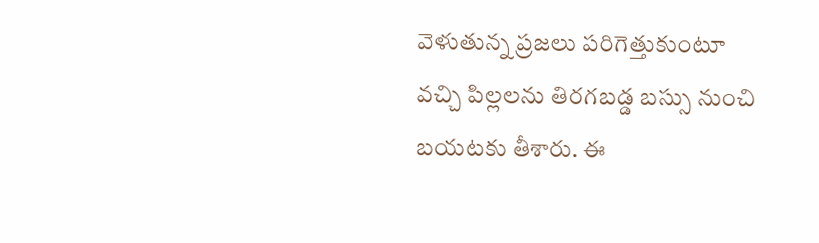వెళుతున్న ప్రజలు పరిగెత్తుకుంటూ వచ్చి పిల్లలను తిరగబడ్డ బస్సు నుంచి బయటకు తీశారు. ఈ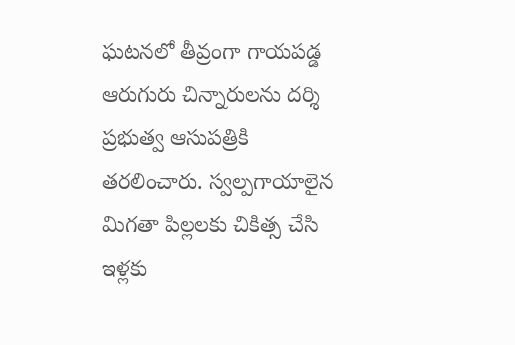ఘటనలో తీవ్రంగా గాయపడ్డ ఆరుగురు చిన్నారులను దర్శి ప్రభుత్వ ఆసుపత్రికి తరలించారు. స్వల్పగాయాలైన మిగతా పిల్లలకు చికిత్స చేసి ఇళ్లకు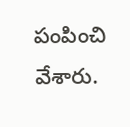పంపించి వేశారు.